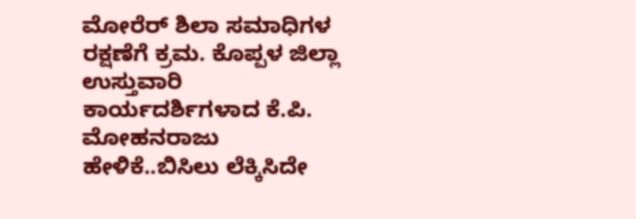ಮೋರೆರ್ ಶಿಲಾ ಸಮಾಧಿಗಳ ರಕ್ಷಣೆಗೆ ಕ್ರಮ. ಕೊಪ್ಪಳ ಜಿಲ್ಲಾ ಉಸ್ತುವಾರಿ ಕಾರ್ಯದರ್ಶಿಗಳಾದ ಕೆ.ಪಿ. ಮೋಹನರಾಜು ಹೇಳಿಕೆ..ಬಿಸಿಲು ಲೆಕ್ಕಿಸಿದೇ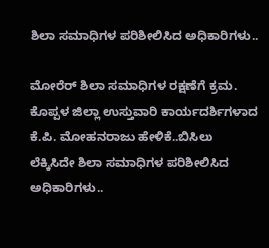ಶಿಲಾ ಸಮಾಧಿಗಳ ಪರಿಶೀಲಿಸಿದ ಅಧಿಕಾರಿಗಳು..

ಮೋರೆರ್ ಶಿಲಾ ಸಮಾಧಿಗಳ ರಕ್ಷಣೆಗೆ ಕ್ರಮ. ಕೊಪ್ಪಳ ಜಿಲ್ಲಾ ಉಸ್ತುವಾರಿ ಕಾರ್ಯದರ್ಶಿಗಳಾದ ಕೆ.ಪಿ. ಮೋಹನರಾಜು ಹೇಳಿಕೆ..ಬಿಸಿಲು ಲೆಕ್ಕಿಸಿದೇ ಶಿಲಾ ಸಮಾಧಿಗಳ ಪರಿಶೀಲಿಸಿದ ಅಧಿಕಾರಿಗಳು..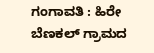ಗಂಗಾವತಿ : ಹಿರೇ ಬೆಣಕಲ್ ಗ್ರಾಮದ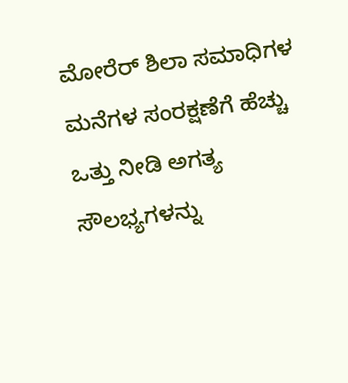ಮೋರೆರ್ ಶಿಲಾ ಸಮಾಧಿಗಳ ಮನೆಗಳ ಸಂರಕ್ಷಣೆಗೆ ಹೆಚ್ಚು ಒತ್ತು ನೀಡಿ ಅಗತ್ಯ ಸೌಲಭ್ಯಗಳನ್ನು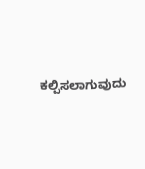ಕಲ್ಪಿಸಲಾಗುವುದು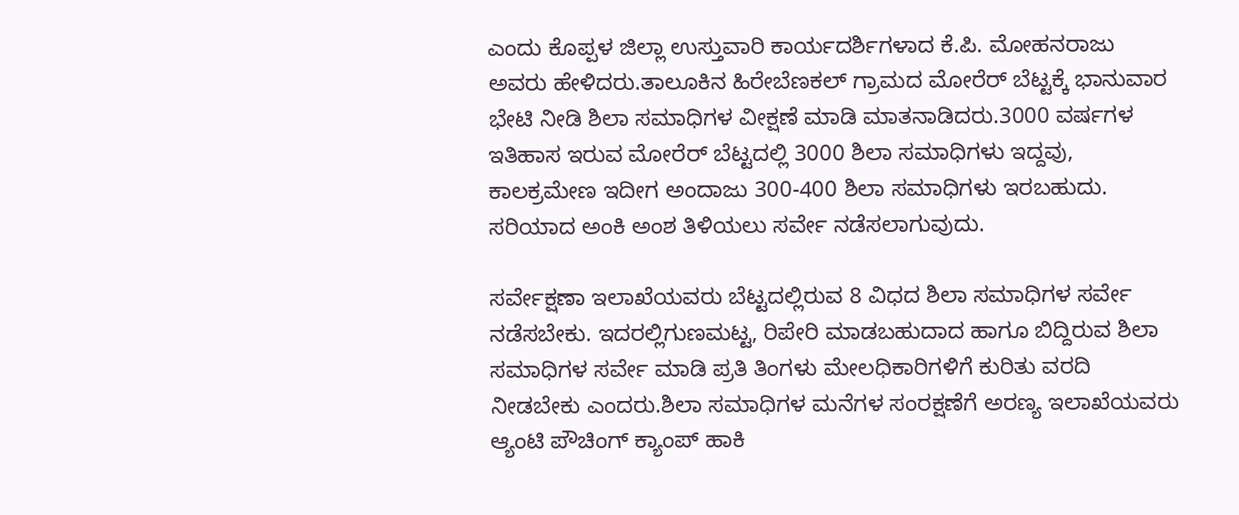ಎಂದು ಕೊಪ್ಪಳ ಜಿಲ್ಲಾ ಉಸ್ತುವಾರಿ ಕಾರ್ಯದರ್ಶಿಗಳಾದ ಕೆ.ಪಿ. ಮೋಹನರಾಜು ಅವರು ಹೇಳಿದರು.ತಾಲೂಕಿನ ಹಿರೇಬೆಣಕಲ್ ಗ್ರಾಮದ ಮೋರೆರ್ ಬೆಟ್ಟಕ್ಕೆ ಭಾನುವಾರ ಭೇಟಿ ನೀಡಿ ಶಿಲಾ ಸಮಾಧಿಗಳ ವೀಕ್ಷಣೆ ಮಾಡಿ ಮಾತನಾಡಿದರು.3000 ವರ್ಷಗಳ ಇತಿಹಾಸ ಇರುವ ಮೋರೆರ್ ಬೆಟ್ಟದಲ್ಲಿ 3000 ಶಿಲಾ ಸಮಾಧಿಗಳು ಇದ್ದವು, ಕಾಲಕ್ರಮೇಣ ಇದೀಗ ಅಂದಾಜು 300-400 ಶಿಲಾ ಸಮಾಧಿಗಳು ಇರಬಹುದು. ಸರಿಯಾದ ಅಂಕಿ ಅಂಶ ತಿಳಿಯಲು ಸರ್ವೇ ನಡೆಸಲಾಗುವುದು.

ಸರ್ವೇಕ್ಷಣಾ ಇಲಾಖೆಯವರು ಬೆಟ್ಟದಲ್ಲಿರುವ 8 ವಿಧದ ಶಿಲಾ ಸಮಾಧಿಗಳ ಸರ್ವೇ ನಡೆಸಬೇಕು. ಇದರಲ್ಲಿಗುಣಮಟ್ಟ, ರಿಪೇರಿ ಮಾಡಬಹುದಾದ ಹಾಗೂ ಬಿದ್ದಿರುವ ಶಿಲಾ ಸಮಾಧಿಗಳ ಸರ್ವೇ ಮಾಡಿ ಪ್ರತಿ ತಿಂಗಳು ಮೇಲಧಿಕಾರಿಗಳಿಗೆ ಕುರಿತು ವರದಿ ನೀಡಬೇಕು ಎಂದರು.ಶಿಲಾ ಸಮಾಧಿಗಳ ಮನೆಗಳ ಸಂರಕ್ಷಣೆಗೆ ಅರಣ್ಯ ಇಲಾಖೆಯವರು ಆ್ಯಂಟಿ ಪೌಚಿಂಗ್ ಕ್ಯಾಂಪ್ ಹಾಕಿ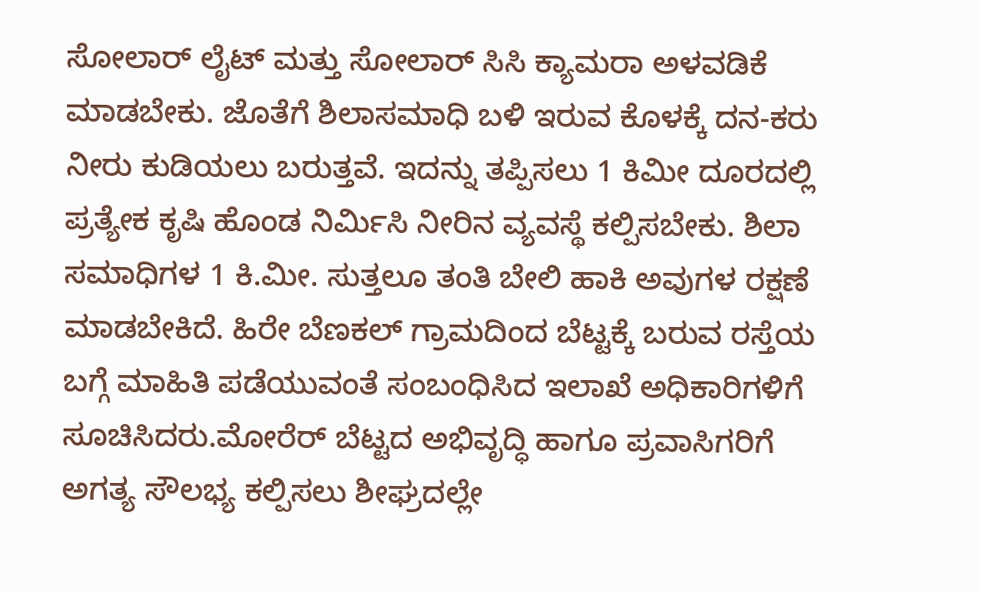ಸೋಲಾರ್ ಲೈಟ್ ಮತ್ತು ಸೋಲಾರ್ ಸಿಸಿ ಕ್ಯಾಮರಾ ಅಳವಡಿಕೆ ಮಾಡಬೇಕು. ಜೊತೆಗೆ ಶಿಲಾಸಮಾಧಿ ಬಳಿ ಇರುವ ಕೊಳಕ್ಕೆ ದನ-ಕರು ನೀರು ಕುಡಿಯಲು ಬರುತ್ತವೆ. ಇದನ್ನು ತಪ್ಪಿಸಲು 1 ಕಿಮೀ ದೂರದಲ್ಲಿ ಪ್ರತ್ಯೇಕ ಕೃಷಿ ಹೊಂಡ ನಿರ್ಮಿಸಿ ನೀರಿನ ವ್ಯವಸ್ಥೆ ಕಲ್ಪಿಸಬೇಕು. ಶಿಲಾ ಸಮಾಧಿಗಳ 1 ಕಿ.ಮೀ. ಸುತ್ತಲೂ ತಂತಿ ಬೇಲಿ ಹಾಕಿ ಅವುಗಳ ರಕ್ಷಣೆ ಮಾಡಬೇಕಿದೆ. ಹಿರೇ ಬೆಣಕಲ್ ಗ್ರಾಮದಿಂದ ಬೆಟ್ಟಕ್ಕೆ ಬರುವ ರಸ್ತೆಯ ಬಗ್ಗೆ ಮಾಹಿತಿ ಪಡೆಯುವಂತೆ ಸಂಬಂಧಿಸಿದ ಇಲಾಖೆ ಅಧಿಕಾರಿಗಳಿಗೆ ಸೂಚಿಸಿದರು.ಮೋರೆರ್ ಬೆಟ್ಟದ ಅಭಿವೃದ್ಧಿ ಹಾಗೂ ಪ್ರವಾಸಿಗರಿಗೆ ಅಗತ್ಯ ಸೌಲಭ್ಯ ಕಲ್ಪಿಸಲು ಶೀಘ್ರದಲ್ಲೇ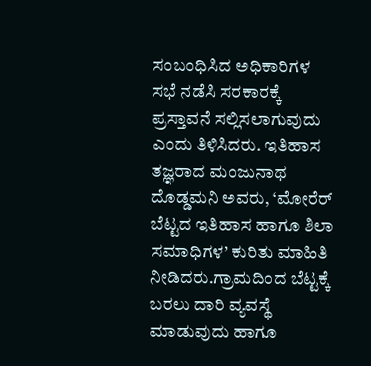ಸಂಬಂಧಿಸಿದ ಅಧಿಕಾರಿಗಳ ಸಭೆ ನಡೆಸಿ ಸರಕಾರಕ್ಕೆ ಪ್ರಸ್ತಾವನೆ ಸಲ್ಲಿಸಲಾಗುವುದು ಎಂದು ತಿಳಿಸಿದರು. ಇತಿಹಾಸ ತಜ್ಞರಾದ ಮಂಜುನಾಥ ದೊಡ್ಡಮನಿ ಅವರು, ‘ಮೋರೆರ್ ಬೆಟ್ಟದ ಇತಿಹಾಸ ಹಾಗೂ ಶಿಲಾ ಸಮಾಧಿಗಳ’ ಕುರಿತು ಮಾಹಿತಿ ನೀಡಿದರು.ಗ್ರಾಮದಿಂದ ಬೆಟ್ಟಕ್ಕೆ ಬರಲು ದಾರಿ ವ್ಯವಸ್ಥೆ ಮಾಡುವುದು ಹಾಗೂ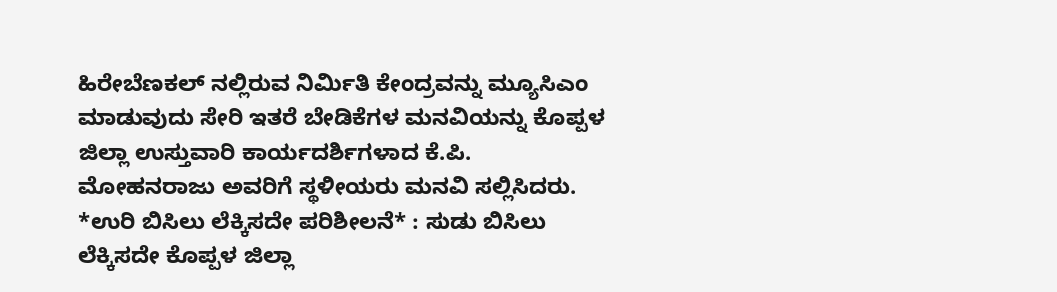ಹಿರೇಬೆಣಕಲ್ ನಲ್ಲಿರುವ ನಿರ್ಮಿತಿ ಕೇಂದ್ರವನ್ನು ಮ್ಯೂಸಿಎಂ ಮಾಡುವುದು ಸೇರಿ ಇತರೆ ಬೇಡಿಕೆಗಳ ಮನವಿಯನ್ನು ಕೊಪ್ಪಳ ಜಿಲ್ಲಾ ಉಸ್ತುವಾರಿ ಕಾರ್ಯದರ್ಶಿಗಳಾದ ಕೆ.ಪಿ. ಮೋಹನರಾಜು ಅವರಿಗೆ ಸ್ಥಳೀಯರು ಮನವಿ ಸಲ್ಲಿಸಿದರು. *ಉರಿ ಬಿಸಿಲು ಲೆಕ್ಕಿಸದೇ ಪರಿಶೀಲನೆ* : ಸುಡು ಬಿಸಿಲು ಲೆಕ್ಕಿಸದೇ ಕೊಪ್ಪಳ ಜಿಲ್ಲಾ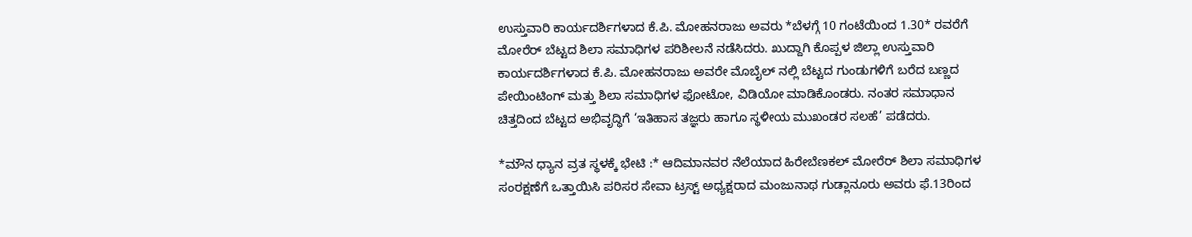ಉಸ್ತುವಾರಿ ಕಾರ್ಯದರ್ಶಿಗಳಾದ ಕೆ.ಪಿ. ಮೋಹನರಾಜು ಅವರು *ಬೆಳಗ್ಗೆ 10 ಗಂಟೆಯಿಂದ 1.30* ರವರೆಗೆ ಮೋರೆರ್ ಬೆಟ್ಟದ ಶಿಲಾ ಸಮಾಧಿಗಳ ಪರಿಶೀಲನೆ ನಡೆಸಿದರು. ಖುದ್ದಾಗಿ ಕೊಪ್ಪಳ ಜಿಲ್ಲಾ ಉಸ್ತುವಾರಿ ಕಾರ್ಯದರ್ಶಿಗಳಾದ ಕೆ.ಪಿ. ಮೋಹನರಾಜು ಅವರೇ ಮೊಬೈಲ್ ನಲ್ಲಿ ಬೆಟ್ಟದ ಗುಂಡುಗಳಿಗೆ ಬರೆದ ಬಣ್ಣದ ಪೇಯಿಂಟಿಂಗ್ ಮತ್ತು ಶಿಲಾ ಸಮಾಧಿಗಳ ಫೋಟೋ, ವಿಡಿಯೋ ಮಾಡಿಕೊಂಡರು. ನಂತರ ಸಮಾಧಾನ ಚಿತ್ತದಿಂದ ಬೆಟ್ಟದ ಅಭಿವೃದ್ಧಿಗೆ ‘ಇತಿಹಾಸ ತಜ್ಞರು ಹಾಗೂ ಸ್ಥಳೀಯ ಮುಖಂಡರ ಸಲಹೆ’ ಪಡೆದರು.

*ಮೌನ ಧ್ಯಾನ ವ್ರತ ಸ್ಥಳಕ್ಕೆ ಭೇಟಿ :* ಆದಿಮಾನವರ ನೆಲೆಯಾದ ಹಿರೇಬೆಣಕಲ್ ಮೋರೆರ್ ಶಿಲಾ ಸಮಾಧಿಗಳ ಸಂರಕ್ಷಣೆಗೆ ಒತ್ತಾಯಿಸಿ ಪರಿಸರ ಸೇವಾ ಟ್ರಸ್ಟ್ ಅಧ್ಯಕ್ಷರಾದ ಮಂಜುನಾಥ ಗುಡ್ಲಾನೂರು ಅವರು ಫೆ.13ರಿಂದ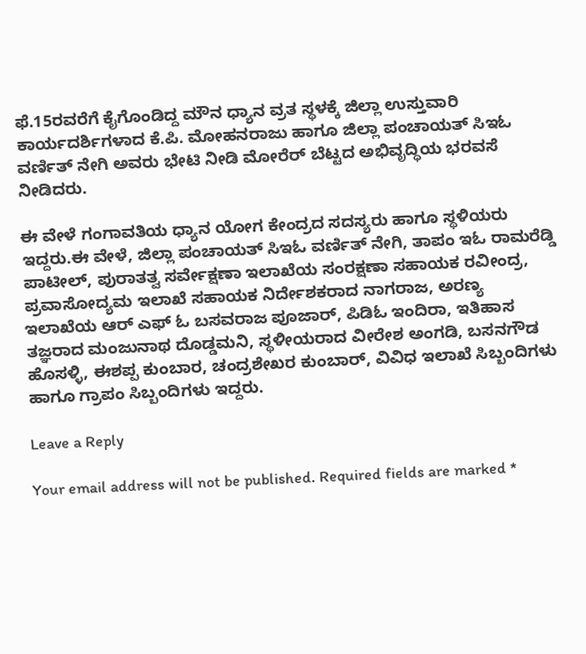ಫೆ.15ರವರೆಗೆ ಕೈಗೊಂಡಿದ್ದ ಮೌನ ಧ್ಯಾನ ವ್ರತ ಸ್ಥಳಕ್ಕೆ ಜಿಲ್ಲಾ ಉಸ್ತುವಾರಿ ಕಾರ್ಯದರ್ಶಿಗಳಾದ ಕೆ.ಪಿ. ಮೋಹನರಾಜು ಹಾಗೂ ಜಿಲ್ಲಾ ಪಂಚಾಯತ್ ಸಿಇಓ ವರ್ಣಿತ್ ನೇಗಿ ಅವರು ಭೇಟಿ ನೀಡಿ ಮೋರೆರ್ ಬೆಟ್ಟದ ಅಭಿವೃದ್ಧಿಯ ಭರವಸೆ ನೀಡಿದರು.

ಈ ವೇಳೆ ಗಂಗಾವತಿಯ ಧ್ಯಾನ ಯೋಗ ಕೇಂದ್ರದ ಸದಸ್ಯರು ಹಾಗೂ ಸ್ಥಳಿಯರು ಇದ್ದರು.ಈ ವೇಳೆ, ಜಿಲ್ಲಾ ಪಂಚಾಯತ್ ಸಿಇಓ ವರ್ಣಿತ್ ನೇಗಿ, ತಾಪಂ ಇಓ ರಾಮರೆಡ್ಡಿ ಪಾಟೀಲ್, ಪುರಾತತ್ವ ಸರ್ವೇಕ್ಷಣಾ ಇಲಾಖೆಯ ಸಂರಕ್ಷಣಾ ಸಹಾಯಕ ರವೀಂದ್ರ, ಪ್ರವಾಸೋದ್ಯಮ ಇಲಾಖೆ ಸಹಾಯಕ ನಿರ್ದೇಶಕರಾದ ನಾಗರಾಜ, ಅರಣ್ಯ ಇಲಾಖೆಯ ಆರ್ ಎಫ್ ಓ ಬಸವರಾಜ ಪೂಜಾರ್, ಪಿಡಿಓ ಇಂದಿರಾ, ಇತಿಹಾಸ ತಜ್ಞರಾದ ಮಂಜುನಾಥ ದೊಡ್ಡಮನಿ, ಸ್ಥಳೀಯರಾದ ವೀರೇಶ ಅಂಗಡಿ, ಬಸನಗೌಡ ಹೊಸಳ್ಳಿ, ಈಶಪ್ಪ ಕುಂಬಾರ, ಚಂದ್ರಶೇಖರ ಕುಂಬಾರ್, ವಿವಿಧ ಇಲಾಖೆ ಸಿಬ್ಬಂದಿಗಳು ಹಾಗೂ ಗ್ರಾಪಂ ಸಿಬ್ಬಂದಿಗಳು ಇದ್ದರು.

Leave a Reply

Your email address will not be published. Required fields are marked *